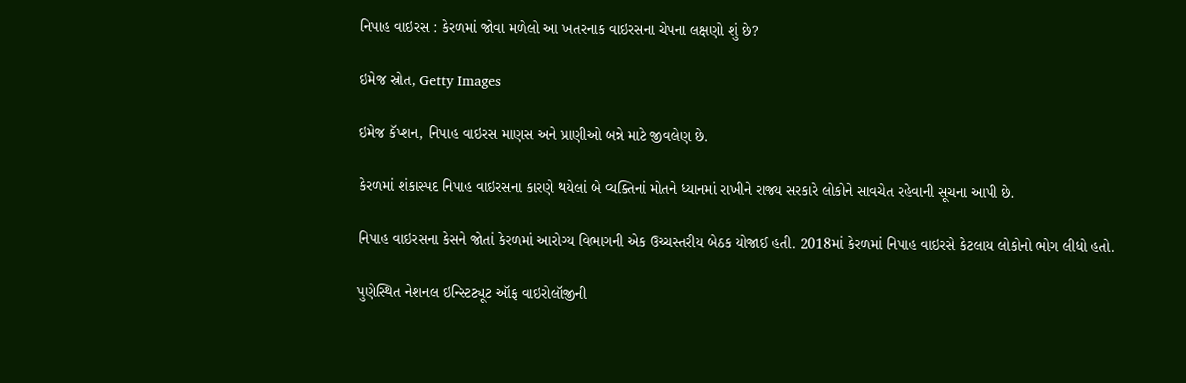નિપાહ વાઇરસ : કેરળમાં જોવા મળેલો આ ખતરનાક વાઇરસના ચેપના લક્ષણો શું છે?

ઇમેજ સ્રોત, Getty Images

ઇમેજ કૅપ્શન, નિપાહ વાઇરસ માણસ અને પ્રાણીઓ બન્ને માટે જીવલેણ છે.

કેરળમાં શંકાસ્પદ નિપાહ વાઇરસના કારણે થયેલાં બે વ્યક્તિનાં મોતને ધ્યાનમાં રાખીને રાજ્ય સરકારે લોકોને સાવચેત રહેવાની સૂચના આપી છે.

નિપાહ વાઇરસના કેસને જોતાં કેરળમાં આરોગ્ય વિભાગની એક ઉચ્ચસ્તરીય બેઠક યોજાઈ હતી. 2018માં કેરળમાં નિપાહ વાઇરસે કેટલાય લોકોનો ભોગ લીધો હતો.

પુણેસ્થિત નેશનલ ઇન્સ્ટિટ્યૂટ ઑફ વાઇરોલૉજીની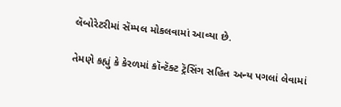લૅબોરેટરીમાં સૅમ્પલ મોકલવામાં આવ્યા છે.

તેમણે કહ્યું કે કેરળમાં કૉન્ટૅક્ટ ટ્રૅસિંગ સહિત અન્ય પગલાં લેવામાં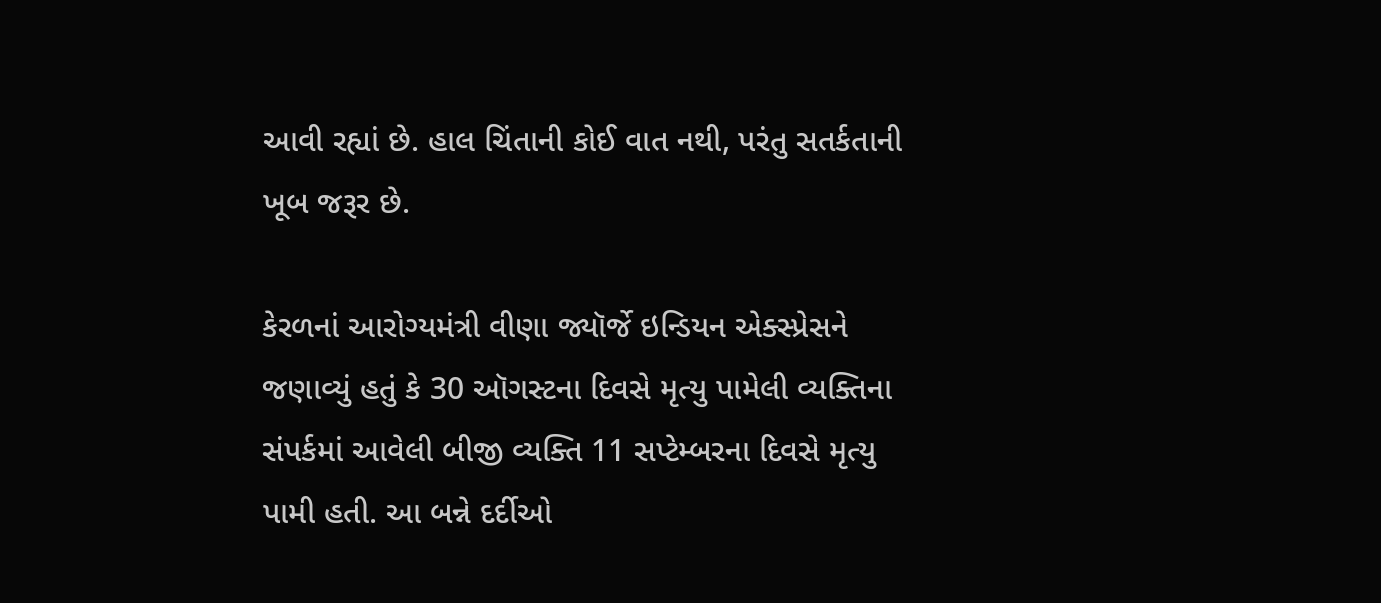આવી રહ્યાં છે. હાલ ચિંતાની કોઈ વાત નથી, પરંતુ સતર્કતાની ખૂબ જરૂર છે.

કેરળનાં આરોગ્યમંત્રી વીણા જ્યૉર્જે ઇન્ડિયન એક્સ્પ્રેસને જણાવ્યું હતું કે 30 ઑગસ્ટના દિવસે મૃત્યુ પામેલી વ્યક્તિના સંપર્કમાં આવેલી બીજી વ્યક્તિ 11 સપ્ટેમ્બરના દિવસે મૃત્યુ પામી હતી. આ બન્ને દર્દીઓ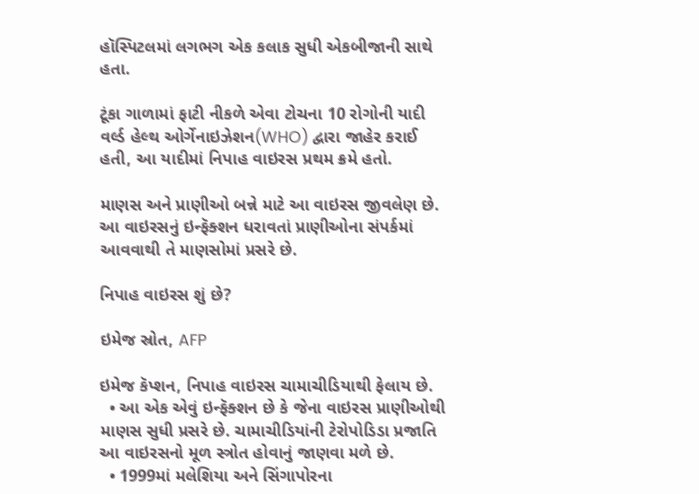હૉસ્પિટલમાં લગભગ એક કલાક સુધી એકબીજાની સાથે હતા.

ટૂંકા ગાળામાં ફાટી નીકળે એવા ટોચના 10 રોગોની યાદી વર્લ્ડ હેલ્થ ઓર્ગેનાઇઝેશન(WHO) દ્વારા જાહેર કરાઈ હતી, આ યાદીમાં નિપાહ વાઇરસ પ્રથમ ક્રમે હતો.

માણસ અને પ્રાણીઓ બન્ને માટે આ વાઇરસ જીવલેણ છે. આ વાઇરસનું ઇન્ફૅક્શન ધરાવતાં પ્રાણીઓના સંપર્કમાં આવવાથી તે માણસોમાં પ્રસરે છે.

નિપાહ વાઇરસ શું છે?

ઇમેજ સ્રોત, AFP

ઇમેજ કૅપ્શન, નિપાહ વાઇરસ ચામાચીડિયાથી ફેલાય છે.
  • આ એક એવું ઇન્ફૅક્શન છે કે જેના વાઇરસ પ્રાણીઓથી માણસ સુધી પ્રસરે છે. ચામાચીડિયાંની ટેરોપોડિડા પ્રજાતિ આ વાઇરસનો મૂળ સ્ત્રોત હોવાનું જાણવા મળે છે.
  • 1999માં મલેશિયા અને સિંગાપોરના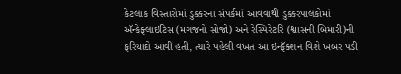કેટલાક વિસ્તારોમાં ડુક્કરના સંપર્કમાં આવવાથી ડુક્કરપાલકોમાં ઍન્કેફ્લાઇટિસ (મગજનો સોજો) અને રેસ્પિરેટરિ (શ્વાસની બિમારી)ની ફરિયાદો આવી હતી, ત્યારે પહેલી વખત આ ઇન્ફૅક્શન વિશે ખબર પડી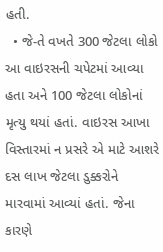હતી.
  • જે-તે વખતે 300 જેટલા લોકો આ વાઇરસની ચપેટમાં આવ્યા હતા અને 100 જેટલા લોકોનાં મૃત્યુ થયાં હતાં. વાઇરસ આખા વિસ્તારમાં ન પ્રસરે એ માટે આશરે દસ લાખ જેટલા ડુક્કરોને મારવામાં આવ્યાં હતાં. જેના કારણે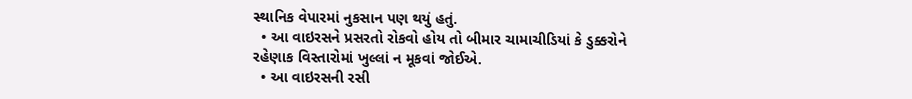સ્થાનિક વેપારમાં નુકસાન પણ થયું હતું.
  • આ વાઇરસને પ્રસરતો રોકવો હોય તો બીમાર ચામાચીડિયાં કે ડુક્કરોને રહેણાક વિસ્તારોમાં ખુલ્લાં ન મૂકવાં જોઈએ.
  • આ વાઇરસની રસી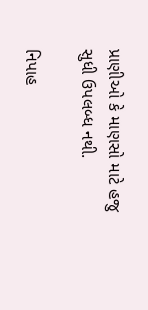પ્રાણીઓ કે માણસો માટે હજુ સુધી ઉપલબ્ધ નથી.

નિપાહ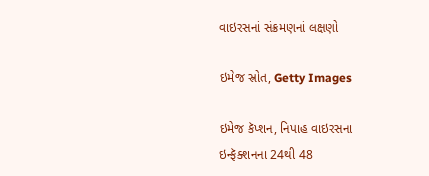વાઇરસનાં સંક્રમણનાં લક્ષણો

ઇમેજ સ્રોત, Getty Images

ઇમેજ કૅપ્શન, નિપાહ વાઇરસના ઇન્ફૅક્શનના 24થી 48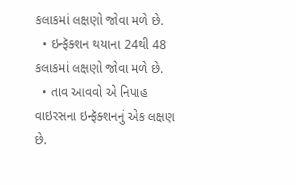કલાકમાં લક્ષણો જોવા મળે છે.
  • ઇન્ફૅક્શન થયાના 24થી 48 કલાકમાં લક્ષણો જોવા મળે છે.
  • તાવ આવવો એ નિપાહ વાઇરસના ઇન્ફૅક્શનનું એક લક્ષણ છે.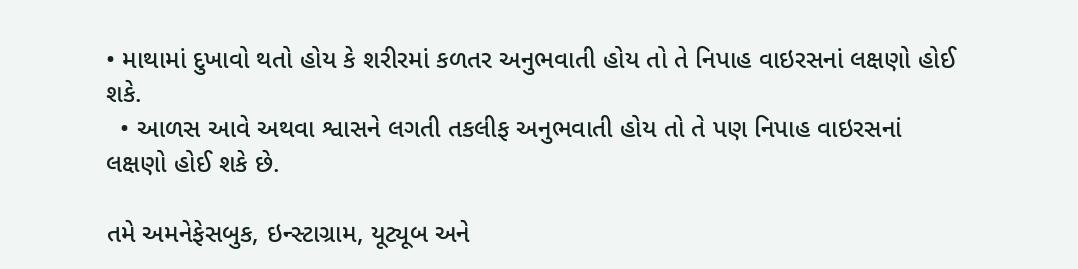• માથામાં દુખાવો થતો હોય કે શરીરમાં કળતર અનુભવાતી હોય તો તે નિપાહ વાઇરસનાં લક્ષણો હોઈ શકે.
  • આળસ આવે અથવા શ્વાસને લગતી તકલીફ અનુભવાતી હોય તો તે પણ નિપાહ વાઇરસનાં લક્ષણો હોઈ શકે છે.

તમે અમનેફેસબુક, ઇન્સ્ટાગ્રામ, યૂટ્યૂબ અને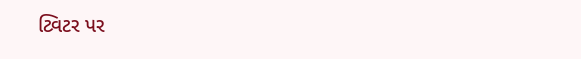ટ્વિટર પર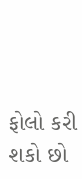ફોલો કરી શકો છો